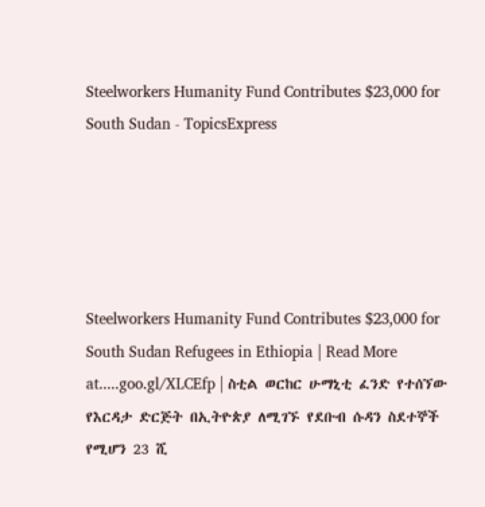Steelworkers Humanity Fund Contributes $23,000 for South Sudan - TopicsExpress





Steelworkers Humanity Fund Contributes $23,000 for South Sudan Refugees in Ethiopia | Read More at.....goo.gl/XLCEfp | ስቲል ወርከር ሁማኒቲ ፈንድ የተሰኘው የእርዳታ ድርጅት በኢትዮጵያ ለሚገኙ የደቡብ ሱዳን ስደተኞች የሚሆን 23 ሺ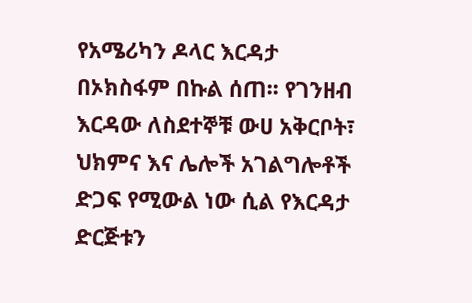የአሜሪካን ዶላር እርዳታ በኦክስፋም በኩል ሰጠ፡፡ የገንዘብ እርዳው ለስደተኞቹ ውሀ አቅርቦት፣ ህክምና እና ሌሎች አገልግሎቶች ድጋፍ የሚውል ነው ሲል የእርዳታ ድርጅቱን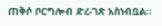ጠቅሶ ቦርግሎብ ድረ-ገጽ አስነብቧል፡፡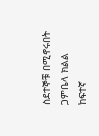ስደተኞቹ በሚኖሩበት ጋምቤላ ክልል ከፍተኛ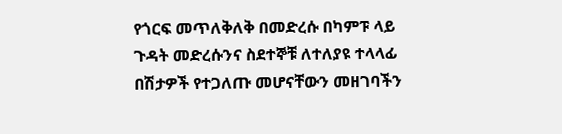የጎርፍ መጥለቅለቅ በመድረሱ በካምፑ ላይ ጉዳት መድረሱንና ስደተኞቹ ለተለያዩ ተላላፊ በሽታዎች የተጋለጡ መሆናቸውን መዘገባችን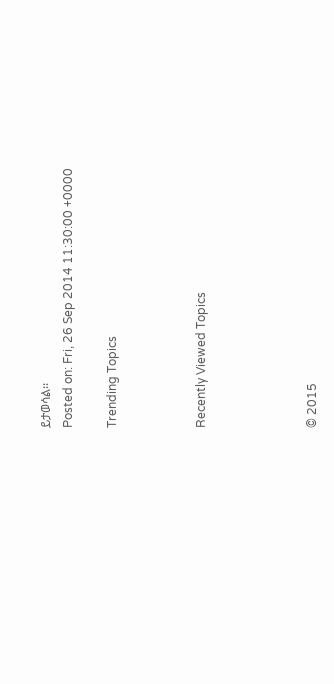ይታወሳል፡፡
Posted on: Fri, 26 Sep 2014 11:30:00 +0000

Trending Topics



Recently Viewed Topics




© 2015